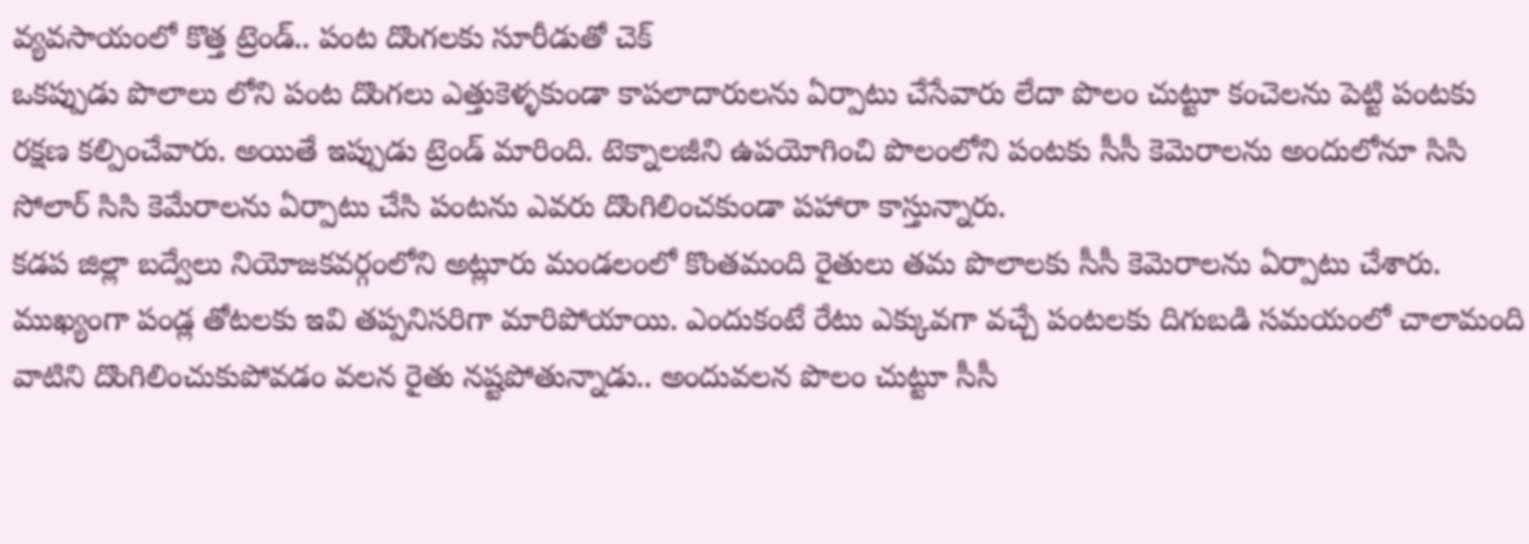వ్యవసాయంలో కొత్త ట్రెండ్.. పంట దొంగలకు సూరీడుతో చెక్
ఒకప్పుడు పొలాలు లోని పంట దొంగలు ఎత్తుకెళ్ళకుండా కాపలాదారులను ఏర్పాటు చేసేవారు లేదా పొలం చుట్టూ కంచెలను పెట్టి పంటకు రక్షణ కల్పించేవారు. అయితే ఇప్పుడు ట్రెండ్ మారింది. టెక్నాలజీని ఉపయోగించి పొలంలోని పంటకు సీసీ కెమెరాలను అందులోనూ సిసి సోలార్ సిసి కెమేరాలను ఏర్పాటు చేసి పంటను ఎవరు దొంగిలించకుండా పహారా కాస్తున్నారు.
కడప జిల్లా బద్వేలు నియోజకవర్గంలోని అట్లూరు మండలంలో కొంతమంది రైతులు తమ పొలాలకు సీసీ కెమెరాలను ఏర్పాటు చేశారు. ముఖ్యంగా పండ్ల తోటలకు ఇవి తప్పనిసరిగా మారిపోయాయి. ఎందుకంటే రేటు ఎక్కువగా వచ్చే పంటలకు దిగుబడి సమయంలో చాలామంది వాటిని దొంగిలించుకుపోవడం వలన రైతు నష్టపోతున్నాడు.. అందువలన పొలం చుట్టూ సీసీ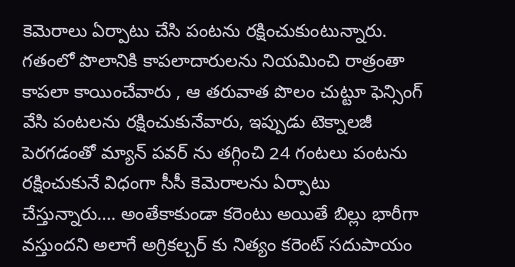కెమెరాలు ఏర్పాటు చేసి పంటను రక్షించుకుంటున్నారు. గతంలో పొలానికి కాపలాదారులను నియమించి రాత్రంతా కాపలా కాయించేవారు , ఆ తరువాత పొలం చుట్టూ ఫెన్సింగ్ వేసి పంటలను రక్షించుకునేవారు, ఇప్పుడు టెక్నాలజీ పెరగడంతో మ్యాన్ పవర్ ను తగ్గించి 24 గంటలు పంటను రక్షించుకునే విధంగా సీసీ కెమెరాలను ఏర్పాటు చేస్తున్నారు…. అంతేకాకుండా కరెంటు అయితే బిల్లు భారీగా వస్తుందని అలాగే అగ్రికల్చర్ కు నిత్యం కరెంట్ సదుపాయం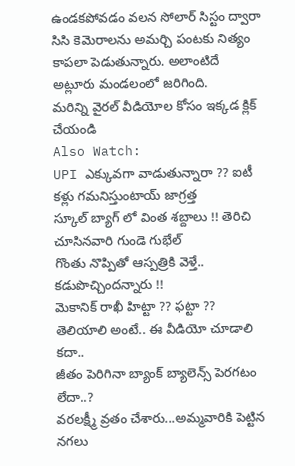ఉండకపోవడం వలన సోలార్ సిస్టం ద్వారా సిసి కెమెరాలను అమర్చి పంటకు నిత్యం కాపలా పెడుతున్నారు. అలాంటిదే అట్లూరు మండలంలో జరిగింది.
మరిన్ని వైరల్ వీడియోల కోసం ఇక్కడ క్లిక్ చేయండి
Also Watch:
UPI ఎక్కువగా వాడుతున్నారా ?? ఐటీ కళ్లు గమనిస్తుంటాయ్ జాగ్రత్త
స్కూల్ బ్యాగ్ లో వింత శబ్దాలు !! తెరిచి చూసినవారి గుండె గుభేల్
గొంతు నొప్పితో ఆస్పత్రికి వెళ్తే.. కడుపొచ్చిందన్నారు !!
మెకానిక్ రాఖీ హిట్టా ?? ఫట్టా ?? తెలియాలి అంటే.. ఈ వీడియో చూడాలి కదా..
జీతం పెరిగినా బ్యాంక్ బ్యాలెన్స్ పెరగటం లేదా..?
వరలక్ష్మీ వ్రతం చేశారు...అమ్మవారికి పెట్టిన నగలు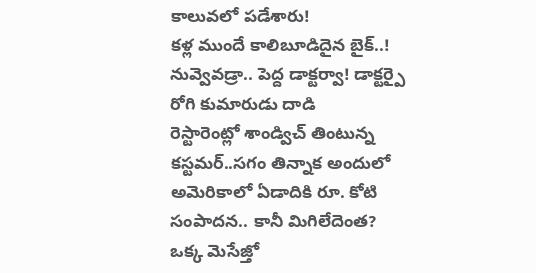కాలువలో పడేశారు!
కళ్ల ముందే కాలిబూడిదైన బైక్..!
నువ్వెవడ్రా.. పెద్ద డాక్టర్వా! డాక్టర్పై రోగి కుమారుడు దాడి
రెస్టారెంట్లో శాండ్విచ్ తింటున్న కస్టమర్..సగం తిన్నాక అందులో
అమెరికాలో ఏడాదికి రూ. కోటి సంపాదన.. కానీ మిగిలేదెంత?
ఒక్క మెసేజ్తో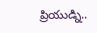ప్రియుడ్ని..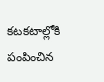కటకటాల్లోకి పంపించిన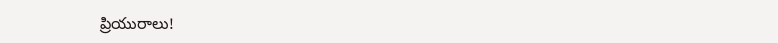ప్రియురాలు!